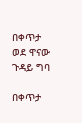በቀጥታ ወደ ዋናው ጉዳይ ግባ

በቀጥታ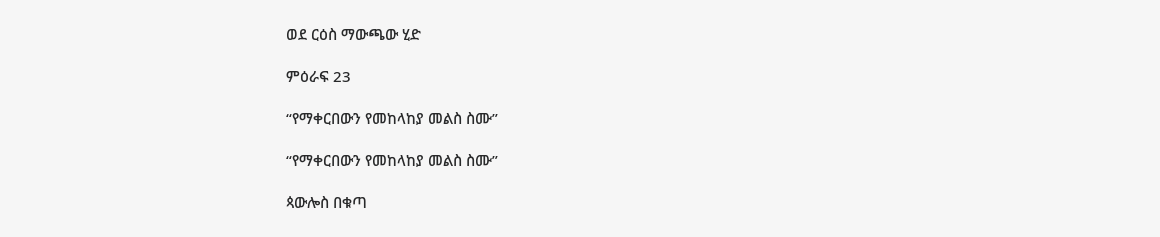ወደ ርዕስ ማውጫው ሂድ

ምዕራፍ 23

“የማቀርበውን የመከላከያ መልስ ስሙ”

“የማቀርበውን የመከላከያ መልስ ስሙ”

ጳውሎስ በቁጣ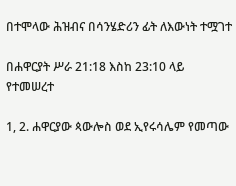በተሞላው ሕዝብና በሳንሄድሪን ፊት ለእውነት ተሟገተ

በሐዋርያት ሥራ 21:18 እስከ 23:10 ላይ የተመሠረተ

1, 2. ሐዋርያው ጳውሎስ ወደ ኢየሩሳሌም የመጣው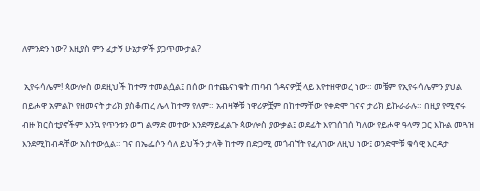ለምንድን ነው? እዚያስ ምን ፈታኝ ሁኔታዎች ያጋጥሙታል?

 ኢየሩሳሌም! ጳውሎስ ወደዚህች ከተማ ተመልሷል፤ በሰው በተጨናነቁት ጠባብ ጎዳናዎቿ ላይ እየተዘዋወረ ነው። መቼም የኢየሩሳሌምን ያህል በይሖዋ አምልኮ የዘመናት ታሪክ ያስቆጠረ ሌላ ከተማ የለም። አብዛኞቹ ነዋሪዎቿም በከተማቸው የቀድሞ ገናና ታሪክ ይኩራራሉ። በዚያ የሚኖሩ ብዙ ክርስቲያኖችም እንኳ የጥንቱን ወግ ልማድ መተው እንደማይፈልጉ ጳውሎስ ያውቃል፤ ወደፊት እየገሰገሰ ካለው የይሖዋ ዓላማ ጋር እኩል መጓዝ እንደሚከብዳቸው አስተውሏል። ገና በኤፌሶን ሳለ ይህችን ታላቅ ከተማ በድጋሚ መጎብኘት የፈለገው ለዚህ ነው፤ ወንድሞቹ ቁሳዊ እርዳታ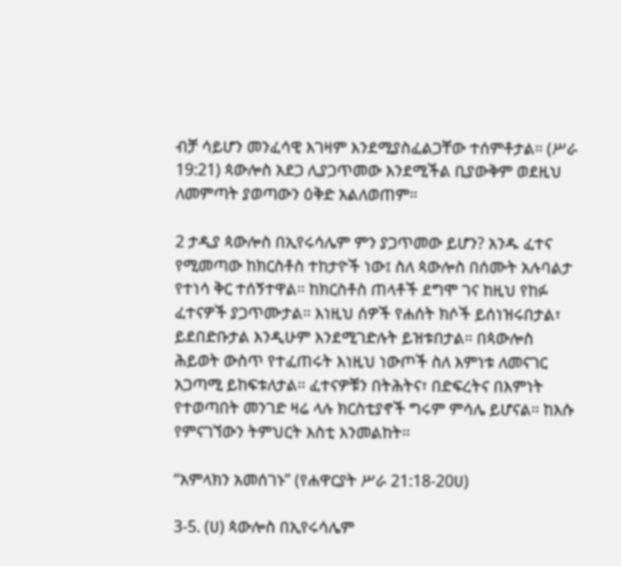ብቻ ሳይሆን መንፈሳዊ እገዛም እንደሚያስፈልጋቸው ተሰምቶታል። (ሥራ 19:21) ጳውሎስ አደጋ ሊያጋጥመው እንደሚችል ቢያውቅም ወደዚህ ለመምጣት ያወጣውን ዕቅድ አልለወጠም።

2 ታዲያ ጳውሎስ በኢየሩሳሌም ምን ያጋጥመው ይሆን? አንዱ ፈተና የሚመጣው ከክርስቶስ ተከታዮች ነው፤ ስለ ጳውሎስ በሰሙት አሉባልታ የተነሳ ቅር ተሰኝተዋል። ከክርስቶስ ጠላቶች ደግሞ ገና ከዚህ የከፉ ፈተናዎች ያጋጥሙታል። እነዚህ ሰዎች የሐሰት ክሶች ይሰነዝሩበታል፣ ይደበድቡታል እንዲሁም እንደሚገድሉት ይዝቱበታል። በጳውሎስ ሕይወት ውስጥ የተፈጠሩት እነዚህ ነውጦች ስለ እምነቱ ለመናገር አጋጣሚ ይከፍቱለታል። ፈተናዎቹን በትሕትና፣ በድፍረትና በእምነት የተወጣበት መንገድ ዛሬ ላሉ ክርስቲያኖች ግሩም ምሳሌ ይሆናል። ከእሱ የምናገኘውን ትምህርት እስቲ እንመልከት።

“አምላክን አመሰገኑ” (የሐዋርያት ሥራ 21:18-20ሀ)

3-5. (ሀ) ጳውሎስ በኢየሩሳሌም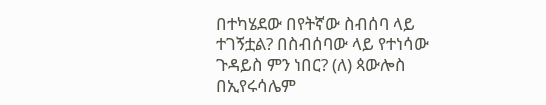በተካሄደው በየትኛው ስብሰባ ላይ ተገኝቷል? በስብሰባው ላይ የተነሳው ጉዳይስ ምን ነበር? (ለ) ጳውሎስ በኢየሩሳሌም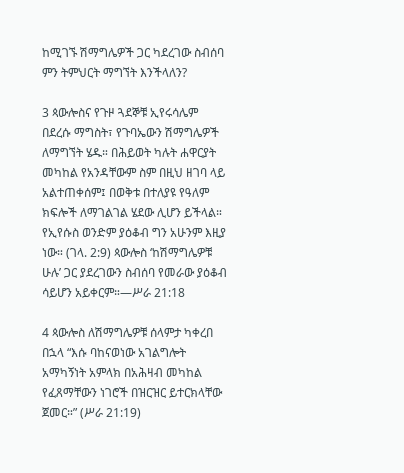ከሚገኙ ሽማግሌዎች ጋር ካደረገው ስብሰባ ምን ትምህርት ማግኘት እንችላለን?

3 ጳውሎስና የጉዞ ጓደኞቹ ኢየሩሳሌም በደረሱ ማግስት፣ የጉባኤውን ሽማግሌዎች ለማግኘት ሄዱ። በሕይወት ካሉት ሐዋርያት መካከል የአንዳቸውም ስም በዚህ ዘገባ ላይ አልተጠቀሰም፤ በወቅቱ በተለያዩ የዓለም ክፍሎች ለማገልገል ሄደው ሊሆን ይችላል። የኢየሱስ ወንድም ያዕቆብ ግን አሁንም እዚያ ነው። (ገላ. 2:9) ጳውሎስ ‘ከሽማግሌዎቹ ሁሉ’ ጋር ያደረገውን ስብሰባ የመራው ያዕቆብ ሳይሆን አይቀርም።—ሥራ 21:18

4 ጳውሎስ ለሽማግሌዎቹ ሰላምታ ካቀረበ በኋላ “እሱ ባከናወነው አገልግሎት አማካኝነት አምላክ በአሕዛብ መካከል የፈጸማቸውን ነገሮች በዝርዝር ይተርክላቸው ጀመር።” (ሥራ 21:19)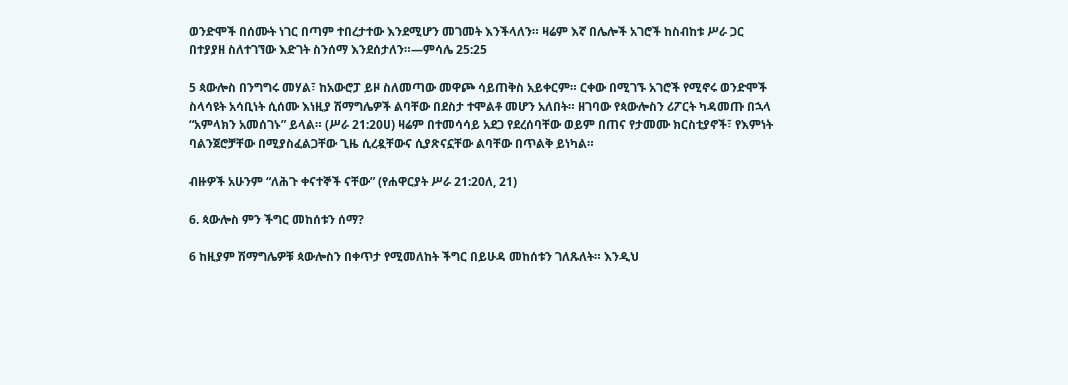ወንድሞች በሰሙት ነገር በጣም ተበረታተው እንደሚሆን መገመት እንችላለን። ዛሬም እኛ በሌሎች አገሮች ከስብከቱ ሥራ ጋር በተያያዘ ስለተገኘው እድገት ስንሰማ እንደሰታለን።—ምሳሌ 25:25

5 ጳውሎስ በንግግሩ መሃል፣ ከአውሮፓ ይዞ ስለመጣው መዋጮ ሳይጠቅስ አይቀርም። ርቀው በሚገኙ አገሮች የሚኖሩ ወንድሞች ስላሳዩት አሳቢነት ሲሰሙ እነዚያ ሽማግሌዎች ልባቸው በደስታ ተሞልቶ መሆን አለበት። ዘገባው የጳውሎስን ሪፖርት ካዳመጡ በኋላ “አምላክን አመሰገኑ” ይላል። (ሥራ 21:20ሀ) ዛሬም በተመሳሳይ አደጋ የደረሰባቸው ወይም በጠና የታመሙ ክርስቲያኖች፣ የእምነት ባልንጀሮቻቸው በሚያስፈልጋቸው ጊዜ ሲረዷቸውና ሲያጽናኗቸው ልባቸው በጥልቅ ይነካል።

ብዙዎች አሁንም “ለሕጉ ቀናተኞች ናቸው” (የሐዋርያት ሥራ 21:20ለ, 21)

6. ጳውሎስ ምን ችግር መከሰቱን ሰማ?

6 ከዚያም ሽማግሌዎቹ ጳውሎስን በቀጥታ የሚመለከት ችግር በይሁዳ መከሰቱን ገለጹለት። እንዲህ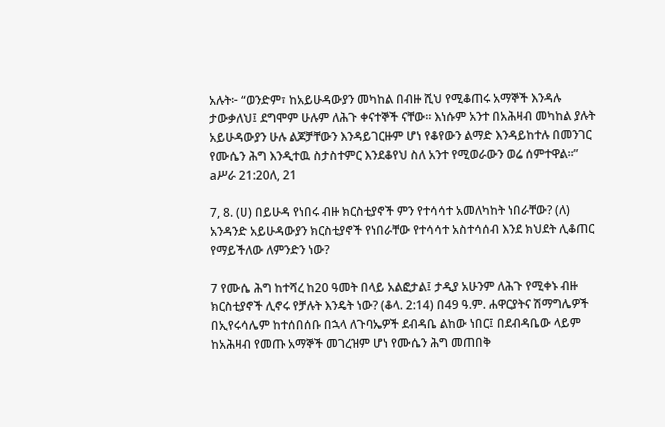አሉት፦ “ወንድም፣ ከአይሁዳውያን መካከል በብዙ ሺህ የሚቆጠሩ አማኞች እንዳሉ ታውቃለህ፤ ደግሞም ሁሉም ለሕጉ ቀናተኞች ናቸው። እነሱም አንተ በአሕዛብ መካከል ያሉት አይሁዳውያን ሁሉ ልጆቻቸውን እንዳይገርዙም ሆነ የቆየውን ልማድ እንዳይከተሉ በመንገር የሙሴን ሕግ እንዲተዉ ስታስተምር እንደቆየህ ስለ አንተ የሚወራውን ወሬ ሰምተዋል።” aሥራ 21:20ለ, 21

7, 8. (ሀ) በይሁዳ የነበሩ ብዙ ክርስቲያኖች ምን የተሳሳተ አመለካከት ነበራቸው? (ለ) አንዳንድ አይሁዳውያን ክርስቲያኖች የነበራቸው የተሳሳተ አስተሳሰብ እንደ ክህደት ሊቆጠር የማይችለው ለምንድን ነው?

7 የሙሴ ሕግ ከተሻረ ከ20 ዓመት በላይ አልፎታል፤ ታዲያ አሁንም ለሕጉ የሚቀኑ ብዙ ክርስቲያኖች ሊኖሩ የቻሉት እንዴት ነው? (ቆላ. 2:14) በ49 ዓ.ም. ሐዋርያትና ሽማግሌዎች በኢየሩሳሌም ከተሰበሰቡ በኋላ ለጉባኤዎች ደብዳቤ ልከው ነበር፤ በደብዳቤው ላይም ከአሕዛብ የመጡ አማኞች መገረዝም ሆነ የሙሴን ሕግ መጠበቅ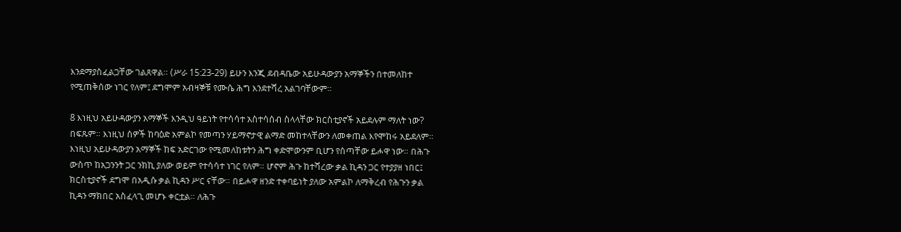እንደማያስፈልጋቸው ገልጸዋል። (ሥራ 15:23-29) ይሁን እንጂ ደብዳቤው አይሁዳውያን አማኞችን በተመለከተ የሚጠቅሰው ነገር የለም፤ ደግሞም አብዛኞቹ የሙሴ ሕግ እንደተሻረ አልገባቸውም።

8 እነዚህ አይሁዳውያን አማኞች እንዲህ ዓይነት የተሳሳተ አስተሳሰብ ስላላቸው ክርስቲያኖች አይደሉም ማለት ነው? በፍጹም። እነዚህ ሰዎች ከባዕድ አምልኮ የመጣን ሃይማኖታዊ ልማድ መከተላቸውን ለመቀጠል እየሞከሩ አይደለም። እነዚህ አይሁዳውያን አማኞች ከፍ አድርገው የሚመለከቱትን ሕግ ቀድሞውንም ቢሆን የሰጣቸው ይሖዋ ነው። በሕጉ ውስጥ ከአጋንንት ጋር ንክኪ ያለው ወይም የተሳሳተ ነገር የለም። ሆኖም ሕጉ ከተሻረው ቃል ኪዳን ጋር የተያያዘ ነበር፤ ክርስቲያኖች ደግሞ በአዲሱ ቃል ኪዳን ሥር ናቸው። በይሖዋ ዘንድ ተቀባይነት ያለው አምልኮ ለማቅረብ የሕጉን ቃል ኪዳን ማክበር አስፈላጊ መሆኑ ቀርቷል። ለሕጉ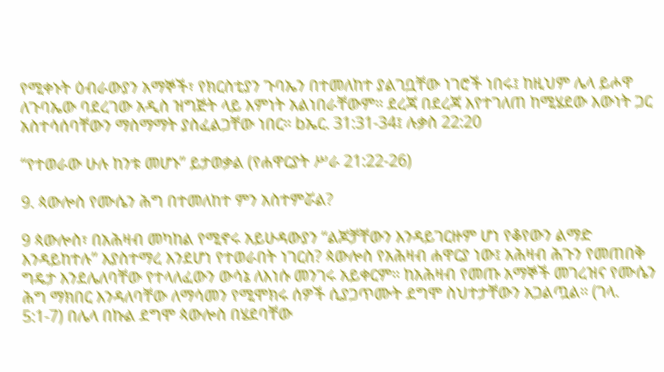የሚቀኑት ዕብራውያን አማኞች፣ የክርስቲያን ጉባኤን በተመለከተ ያልገቧቸው ነገሮች ነበሩ፤ ከዚህም ሌላ ይሖዋ ለጉባኤው ባደረገው አዲስ ዝግጅት ላይ እምነት አልነበራቸውም። ደረጃ በደረጃ እየተገለጠ ከሚሄደው እውነት ጋር አስተሳሰባቸውን ማስማማት ያስፈልጋቸው ነበር። bኤር. 31:31-34፤ ሉቃስ 22:20

“የተወራው ሁሉ ከንቱ መሆኑ” ይታወቃል (የሐዋርያት ሥራ 21:22-26)

9. ጳውሎስ የሙሴን ሕግ በተመለከተ ምን አስተምሯል?

9 ጳውሎስ፣ በአሕዛብ መካከል የሚኖሩ አይሁዳውያን “ልጆቻቸውን እንዳይገርዙም ሆነ የቆየውን ልማድ እንዳይከተሉ” እያስተማረ እንደሆነ የተወራበት ነገርስ? ጳውሎስ የአሕዛብ ሐዋርያ ነው፤ አሕዛብ ሕጉን የመጠበቅ ግዴታ እንደሌለባቸው የተላለፈውን ውሳኔ ለእነሱ መንገሩ አይቀርም። ከአሕዛብ የመጡ አማኞች መገረዝና የሙሴን ሕግ ማክበር እንዳለባቸው ለማሳመን የሚሞክሩ ሰዎች ሲያጋጥሙት ደግሞ ስህተታቸውን አጋልጧል። (ገላ. 5:1-7) በሌላ በኩል ደግሞ ጳውሎስ በሄደባቸው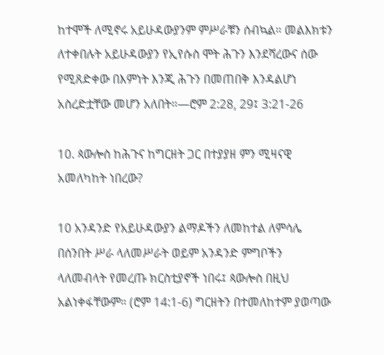ከተሞች ለሚኖሩ አይሁዳውያንም ምሥራቹን ሰብኳል። መልእክቱን ለተቀበሉት አይሁዳውያን የኢየሱስ ሞት ሕጉን እንደሻረውና ሰው የሚጸድቀው በእምነት እንጂ ሕጉን በመጠበቅ እንዳልሆነ አስረድቷቸው መሆን አለበት።—ሮም 2:28, 29፤ 3:21-26

10. ጳውሎስ ከሕጉና ከግርዘት ጋር በተያያዘ ምን ሚዛናዊ አመለካከት ነበረው?

10 አንዳንድ የአይሁዳውያን ልማዶችን ለመከተል ለምሳሌ በሰንበት ሥራ ላለመሥራት ወይም አንዳንድ ምግቦችን ላለመብላት የመረጡ ክርስቲያኖች ነበሩ፤ ጳውሎስ በዚህ አልነቀፋቸውም። (ሮም 14:1-6) ግርዘትን በተመለከተም ያወጣው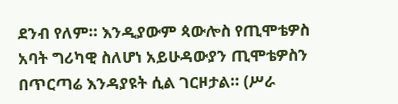ደንብ የለም። እንዲያውም ጳውሎስ የጢሞቴዎስ አባት ግሪካዊ ስለሆነ አይሁዳውያን ጢሞቴዎስን በጥርጣሬ እንዳያዩት ሲል ገርዞታል። (ሥራ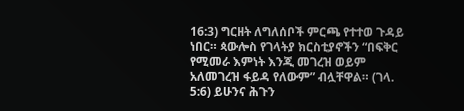16:3) ግርዘት ለግለሰቦች ምርጫ የተተወ ጉዳይ ነበር። ጳውሎስ የገላትያ ክርስቲያኖችን “በፍቅር የሚመራ እምነት እንጂ መገረዝ ወይም አለመገረዝ ፋይዳ የለውም” ብሏቸዋል። (ገላ. 5:6) ይሁንና ሕጉን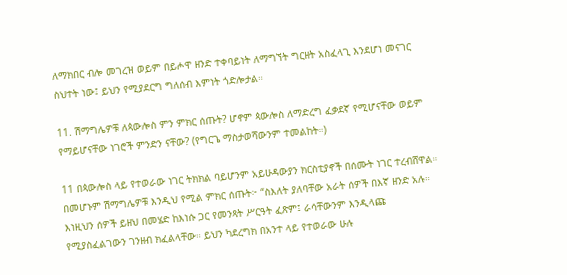ለማክበር ብሎ መገረዝ ወይም በይሖዋ ዘንድ ተቀባይነት ለማግኘት ግርዘት አስፈላጊ እንደሆነ መናገር ስህተት ነው፤ ይህን የሚያደርግ ግለሰብ እምነት ጎድሎታል።

11. ሽማግሌዎቹ ለጳውሎስ ምን ምክር ሰጡት? ሆኖም ጳውሎስ ለማድረግ ፈቃደኛ የሚሆናቸው ወይም የማይሆናቸው ነገሮች ምንድን ናቸው? (የግርጌ ማስታወሻውንም ተመልከት።)

11 በጳውሎስ ላይ የተወራው ነገር ትክክል ባይሆንም አይሁዳውያን ክርስቲያኖች በሰሙት ነገር ተረብሸዋል። በመሆኑም ሽማግሌዎቹ እንዲህ የሚል ምክር ሰጡት፦ “ስእለት ያለባቸው አራት ሰዎች በእኛ ዘንድ አሉ። እነዚህን ሰዎች ይዘህ በመሄድ ከእነሱ ጋር የመንጻት ሥርዓት ፈጽም፤ ራሳቸውንም እንዲላጩ የሚያስፈልገውን ገንዘብ ክፈልላቸው። ይህን ካደረግክ በአንተ ላይ የተወራው ሁሉ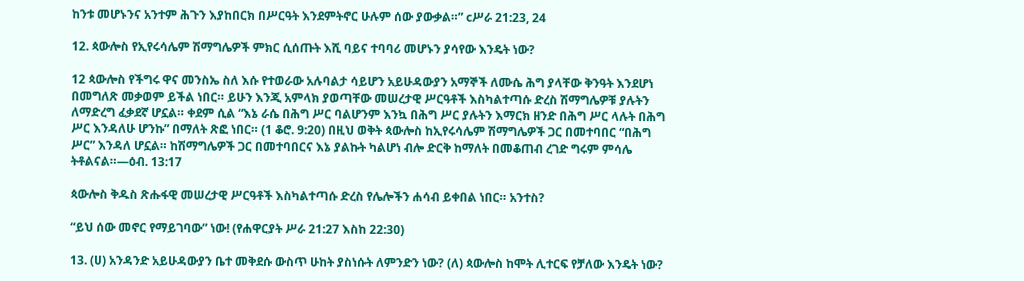ከንቱ መሆኑንና አንተም ሕጉን እያከበርክ በሥርዓት እንደምትኖር ሁሉም ሰው ያውቃል።” cሥራ 21:23, 24

12. ጳውሎስ የኢየሩሳሌም ሽማግሌዎች ምክር ሲሰጡት እሺ ባይና ተባባሪ መሆኑን ያሳየው እንዴት ነው?

12 ጳውሎስ የችግሩ ዋና መንስኤ ስለ እሱ የተወራው አሉባልታ ሳይሆን አይሁዳውያን አማኞች ለሙሴ ሕግ ያላቸው ቅንዓት እንደሆነ በመግለጽ መቃወም ይችል ነበር። ይሁን እንጂ አምላክ ያወጣቸው መሠረታዊ ሥርዓቶች እስካልተጣሱ ድረስ ሽማግሌዎቹ ያሉትን ለማድረግ ፈቃደኛ ሆኗል። ቀደም ሲል “እኔ ራሴ በሕግ ሥር ባልሆንም እንኳ በሕግ ሥር ያሉትን እማርክ ዘንድ በሕግ ሥር ላሉት በሕግ ሥር እንዳለሁ ሆንኩ” በማለት ጽፎ ነበር። (1 ቆሮ. 9:20) በዚህ ወቅት ጳውሎስ ከኢየሩሳሌም ሽማግሌዎች ጋር በመተባበር “በሕግ ሥር” እንዳለ ሆኗል። ከሽማግሌዎች ጋር በመተባበርና እኔ ያልኩት ካልሆነ ብሎ ድርቅ ከማለት በመቆጠብ ረገድ ግሩም ምሳሌ ትቶልናል።—ዕብ. 13:17

ጳውሎስ ቅዱስ ጽሑፋዊ መሠረታዊ ሥርዓቶች እስካልተጣሱ ድረስ የሌሎችን ሐሳብ ይቀበል ነበር። አንተስ?

“ይህ ሰው መኖር የማይገባው” ነው! (የሐዋርያት ሥራ 21:27 እስከ 22:30)

13. (ሀ) አንዳንድ አይሁዳውያን ቤተ መቅደሱ ውስጥ ሁከት ያስነሱት ለምንድን ነው? (ለ) ጳውሎስ ከሞት ሊተርፍ የቻለው እንዴት ነው?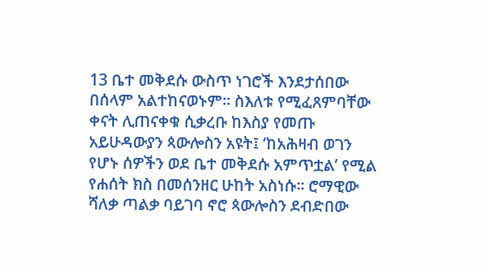13 ቤተ መቅደሱ ውስጥ ነገሮች እንደታሰበው በሰላም አልተከናወኑም። ስእለቱ የሚፈጸምባቸው ቀናት ሊጠናቀቁ ሲቃረቡ ከእስያ የመጡ አይሁዳውያን ጳውሎስን አዩት፤ ‘ከአሕዛብ ወገን የሆኑ ሰዎችን ወደ ቤተ መቅደሱ አምጥቷል’ የሚል የሐሰት ክስ በመሰንዘር ሁከት አስነሱ። ሮማዊው ሻለቃ ጣልቃ ባይገባ ኖሮ ጳውሎስን ደብድበው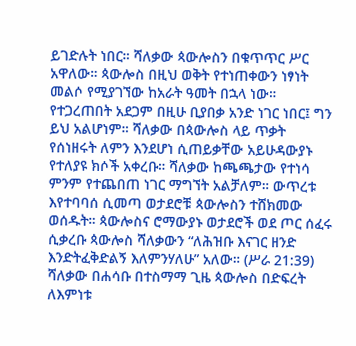ይገድሉት ነበር። ሻለቃው ጳውሎስን በቁጥጥር ሥር አዋለው። ጳውሎስ በዚህ ወቅት የተነጠቀውን ነፃነት መልሶ የሚያገኘው ከአራት ዓመት በኋላ ነው። የተጋረጠበት አደጋም በዚሁ ቢያበቃ አንድ ነገር ነበር፤ ግን ይህ አልሆነም። ሻለቃው በጳውሎስ ላይ ጥቃት የሰነዘሩት ለምን እንደሆነ ሲጠይቃቸው አይሁዳውያኑ የተለያዩ ክሶች አቀረቡ። ሻለቃው ከጫጫታው የተነሳ ምንም የተጨበጠ ነገር ማግኘት አልቻለም። ውጥረቱ እየተባባሰ ሲመጣ ወታደሮቹ ጳውሎስን ተሸክመው ወሰዱት። ጳውሎስና ሮማውያኑ ወታደሮች ወደ ጦር ሰፈሩ ሲቃረቡ ጳውሎስ ሻለቃውን “ለሕዝቡ እናገር ዘንድ እንድትፈቅድልኝ እለምንሃለሁ” አለው። (ሥራ 21:39) ሻለቃው በሐሳቡ በተስማማ ጊዜ ጳውሎስ በድፍረት ለእምነቱ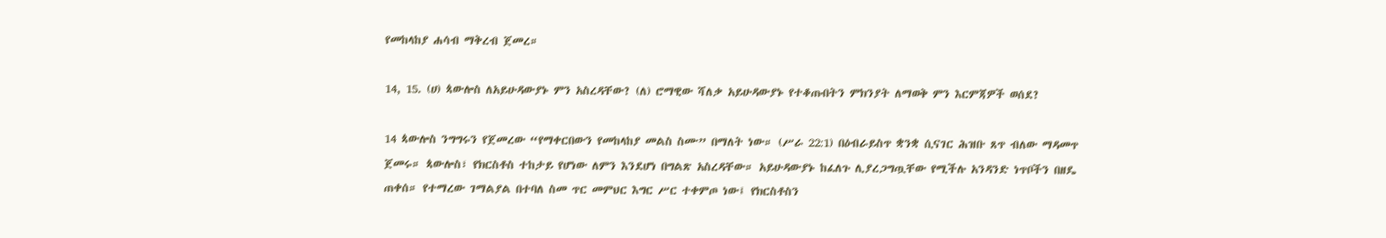የመከላከያ ሐሳብ ማቅረብ ጀመረ።

14, 15. (ሀ) ጳውሎስ ለአይሁዳውያኑ ምን አስረዳቸው? (ለ) ሮማዊው ሻለቃ አይሁዳውያኑ የተቆጡበትን ምክንያት ለማወቅ ምን እርምጃዎች ወሰደ?

14 ጳውሎስ ንግግሩን የጀመረው “የማቀርበውን የመከላከያ መልስ ስሙ” በማለት ነው። (ሥራ 22:1) በዕብራይስጥ ቋንቋ ሲናገር ሕዝቡ ጸጥ ብለው ማዳመጥ ጀመሩ። ጳውሎስ፣ የክርስቶስ ተከታይ የሆነው ለምን እንደሆነ በግልጽ አስረዳቸው። አይሁዳውያኑ ከፈለጉ ሊያረጋግጧቸው የሚችሉ አንዳንድ ነጥቦችን በዘዴ ጠቀሰ። የተማረው ገማልያል በተባለ ስመ ጥር መምህር እግር ሥር ተቀምጦ ነው፤ የክርስቶስን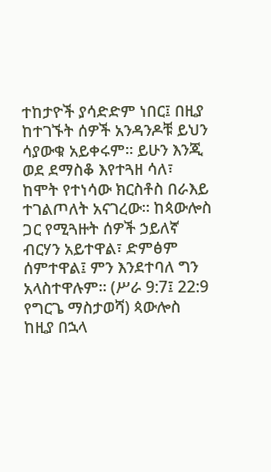ተከታዮች ያሳድድም ነበር፤ በዚያ ከተገኙት ሰዎች አንዳንዶቹ ይህን ሳያውቁ አይቀሩም። ይሁን እንጂ ወደ ደማስቆ እየተጓዘ ሳለ፣ ከሞት የተነሳው ክርስቶስ በራእይ ተገልጦለት አናገረው። ከጳውሎስ ጋር የሚጓዙት ሰዎች ኃይለኛ ብርሃን አይተዋል፣ ድምፅም ሰምተዋል፤ ምን እንደተባለ ግን አላስተዋሉም። (ሥራ 9:7፤ 22:9 የግርጌ ማስታወሻ) ጳውሎስ ከዚያ በኋላ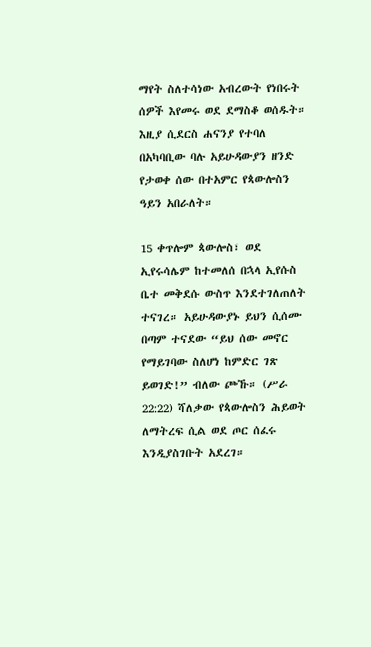ማየት ስለተሳነው አብረውት የነበሩት ሰዎች እየመሩ ወደ ደማስቆ ወሰዱት። እዚያ ሲደርስ ሐናንያ የተባለ በአካባቢው ባሉ አይሁዳውያን ዘንድ የታወቀ ሰው በተአምር የጳውሎስን ዓይን አበራለት።

15 ቀጥሎም ጳውሎስ፣ ወደ ኢየሩሳሌም ከተመለሰ በኋላ ኢየሱስ ቤተ መቅደሱ ውስጥ እንደተገለጠለት ተናገረ። አይሁዳውያኑ ይህን ሲሰሙ በጣም ተናደው “ይህ ሰው መኖር የማይገባው ስለሆነ ከምድር ገጽ ይወገድ!” ብለው ጮኹ። (ሥራ 22:22) ሻለቃው የጳውሎስን ሕይወት ለማትረፍ ሲል ወደ ጦር ሰፈሩ እንዲያስገቡት አደረገ።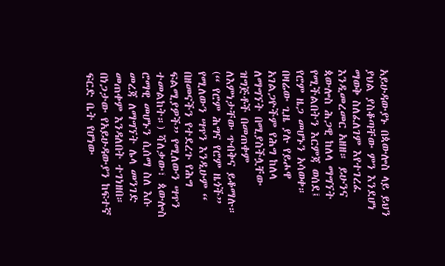አይሁዳውያኑ በጳውሎስ ላይ ይህን ያህል ያስቆጣቸው ምን እንደሆነ ማወቅ ስለፈለገም እየተገረፈ እንዲመረመር አዘዘ። ይሁንና ጳውሎስ ሕጋዊ ከለላ ማግኘት የሚችልበትን እርምጃ ወሰደ፤ የሮም ዜጋ መሆኑን አሳወቀ። በዛሬው ጊዜ ያሉ የይሖዋ አገልጋዮችም የሕግ ከለላ ለማግኘት በሚያስችሏቸው ዝግጅቶች በመጠቀም ለእምነታቸው ጥብቅና ይቆማሉ። (“ የሮም ሕግና የሮም ዜጎች” የሚለውን ሣጥን እንዲሁም “ በዘመናችን የተደረጉ የሕግ ፍልሚያዎች” የሚለውን ሣጥን ተመልከት።) ሻለቃው፣ ጳውሎስ ሮማዊ መሆኑን ሲሰማ ስለ እሱ መረጃ ለማግኘት ሌላ መንገድ መጠቀም እንዳለበት ተገነዘበ። በነጋታው የአይሁዳውያን ከፍተኛ ፍርድ ቤት የሆነው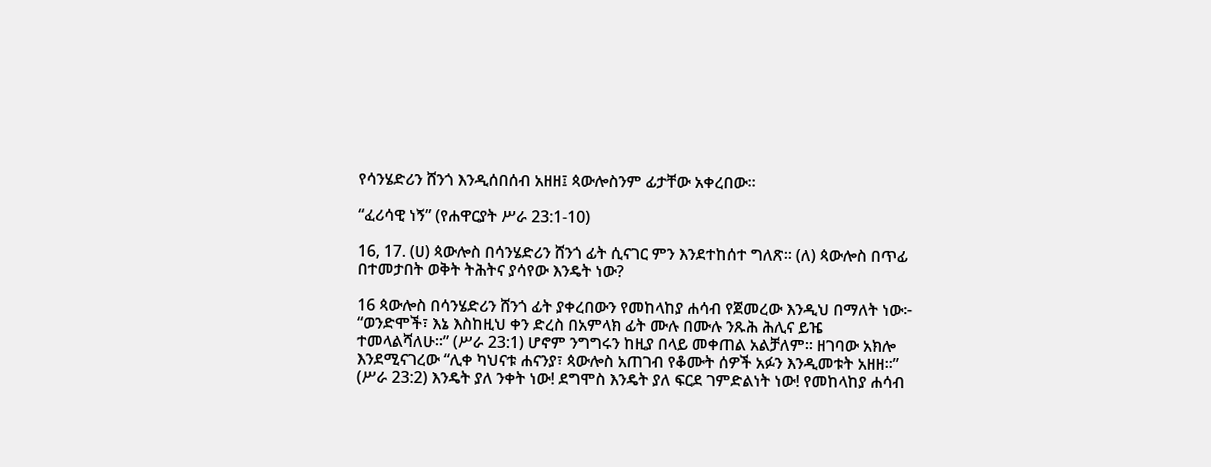የሳንሄድሪን ሸንጎ እንዲሰበሰብ አዘዘ፤ ጳውሎስንም ፊታቸው አቀረበው።

“ፈሪሳዊ ነኝ” (የሐዋርያት ሥራ 23:1-10)

16, 17. (ሀ) ጳውሎስ በሳንሄድሪን ሸንጎ ፊት ሲናገር ምን እንደተከሰተ ግለጽ። (ለ) ጳውሎስ በጥፊ በተመታበት ወቅት ትሕትና ያሳየው እንዴት ነው?

16 ጳውሎስ በሳንሄድሪን ሸንጎ ፊት ያቀረበውን የመከላከያ ሐሳብ የጀመረው እንዲህ በማለት ነው፦ “ወንድሞች፣ እኔ እስከዚህ ቀን ድረስ በአምላክ ፊት ሙሉ በሙሉ ንጹሕ ሕሊና ይዤ ተመላልሻለሁ።” (ሥራ 23:1) ሆኖም ንግግሩን ከዚያ በላይ መቀጠል አልቻለም። ዘገባው አክሎ እንደሚናገረው “ሊቀ ካህናቱ ሐናንያ፣ ጳውሎስ አጠገብ የቆሙት ሰዎች አፉን እንዲመቱት አዘዘ።” (ሥራ 23:2) እንዴት ያለ ንቀት ነው! ደግሞስ እንዴት ያለ ፍርደ ገምድልነት ነው! የመከላከያ ሐሳብ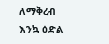ለማቅረብ እንኳ ዕድል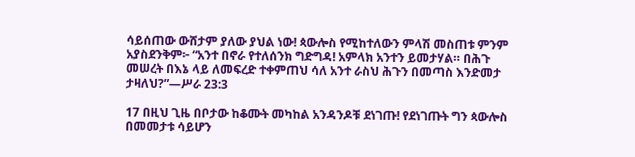ሳይሰጠው ውሸታም ያለው ያህል ነው! ጳውሎስ የሚከተለውን ምላሽ መስጠቱ ምንም አያስደንቅም፦ “አንተ በኖራ የተለሰንክ ግድግዳ! አምላክ አንተን ይመታሃል። በሕጉ መሠረት በእኔ ላይ ለመፍረድ ተቀምጠህ ሳለ አንተ ራስህ ሕጉን በመጣስ እንድመታ ታዛለህ?”—ሥራ 23:3

17 በዚህ ጊዜ በቦታው ከቆሙት መካከል አንዳንዶቹ ደነገጡ! የደነገጡት ግን ጳውሎስ በመመታቱ ሳይሆን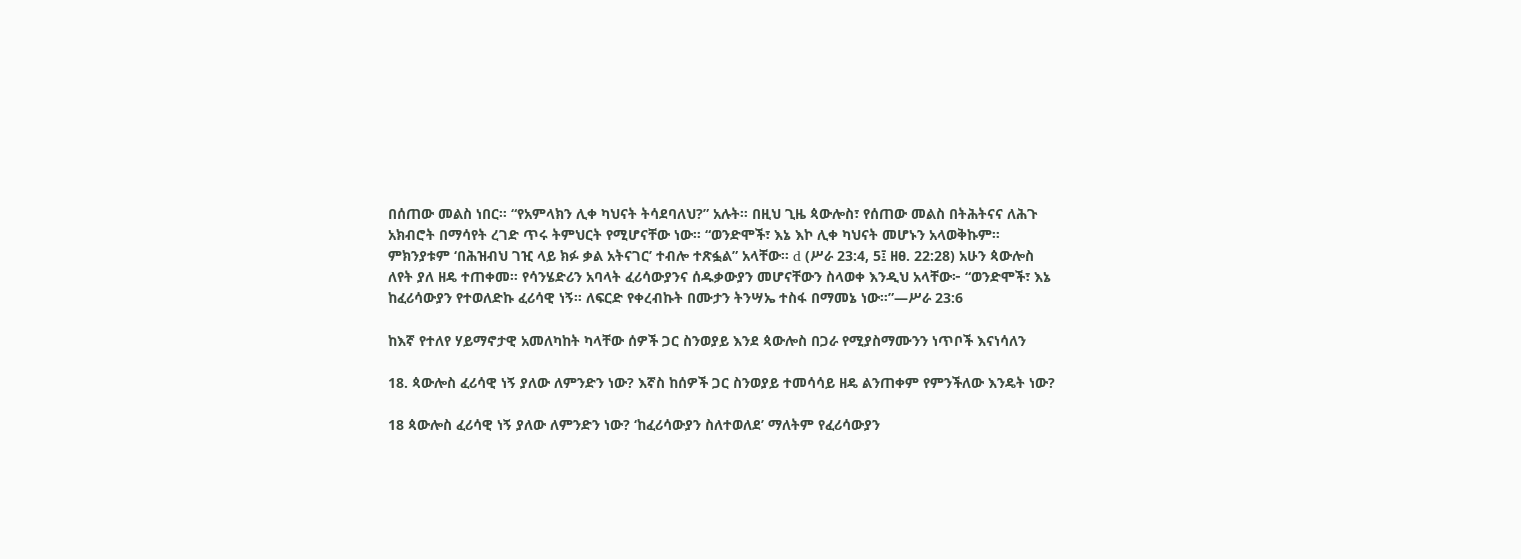በሰጠው መልስ ነበር። “የአምላክን ሊቀ ካህናት ትሳደባለህ?” አሉት። በዚህ ጊዜ ጳውሎስ፣ የሰጠው መልስ በትሕትናና ለሕጉ አክብሮት በማሳየት ረገድ ጥሩ ትምህርት የሚሆናቸው ነው። “ወንድሞች፣ እኔ እኮ ሊቀ ካህናት መሆኑን አላወቅኩም። ምክንያቱም ‘በሕዝብህ ገዢ ላይ ክፉ ቃል አትናገር’ ተብሎ ተጽፏል” አላቸው። d (ሥራ 23:4, 5፤ ዘፀ. 22:28) አሁን ጳውሎስ ለየት ያለ ዘዴ ተጠቀመ። የሳንሄድሪን አባላት ፈሪሳውያንና ሰዱቃውያን መሆናቸውን ስላወቀ እንዲህ አላቸው፦ “ወንድሞች፣ እኔ ከፈሪሳውያን የተወለድኩ ፈሪሳዊ ነኝ። ለፍርድ የቀረብኩት በሙታን ትንሣኤ ተስፋ በማመኔ ነው።”—ሥራ 23:6

ከእኛ የተለየ ሃይማኖታዊ አመለካከት ካላቸው ሰዎች ጋር ስንወያይ እንደ ጳውሎስ በጋራ የሚያስማሙንን ነጥቦች እናነሳለን

18. ጳውሎስ ፈሪሳዊ ነኝ ያለው ለምንድን ነው? እኛስ ከሰዎች ጋር ስንወያይ ተመሳሳይ ዘዴ ልንጠቀም የምንችለው እንዴት ነው?

18 ጳውሎስ ፈሪሳዊ ነኝ ያለው ለምንድን ነው? ‘ከፈሪሳውያን ስለተወለደ’ ማለትም የፈሪሳውያን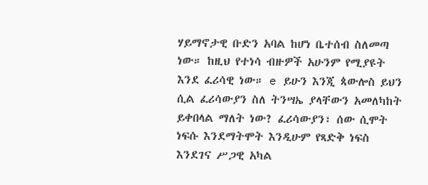ሃይማኖታዊ ቡድን አባል ከሆነ ቤተሰብ ስለመጣ ነው። ከዚህ የተነሳ ብዙዎች አሁንም የሚያዩት እንደ ፈሪሳዊ ነው። e ይሁን እንጂ ጳውሎስ ይህን ሲል ፈሪሳውያን ስለ ትንሣኤ ያላቸውን አመለካከት ይቀበላል ማለት ነው? ፈሪሳውያን፣ ሰው ሲሞት ነፍሱ እንደማትሞት እንዲሁም የጻድቅ ነፍስ እንደገና ሥጋዊ አካል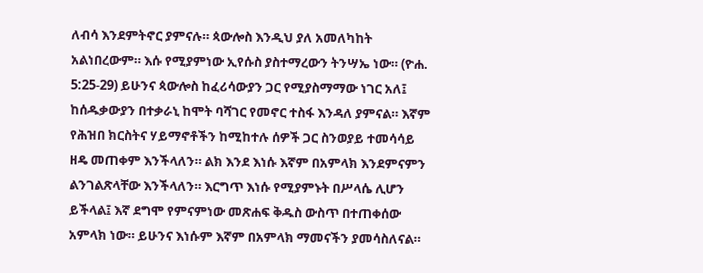ለብሳ እንደምትኖር ያምናሉ። ጳውሎስ እንዲህ ያለ አመለካከት አልነበረውም። እሱ የሚያምነው ኢየሱስ ያስተማረውን ትንሣኤ ነው። (ዮሐ. 5:25-29) ይሁንና ጳውሎስ ከፈሪሳውያን ጋር የሚያስማማው ነገር አለ፤ ከሰዱቃውያን በተቃራኒ ከሞት ባሻገር የመኖር ተስፋ እንዳለ ያምናል። እኛም የሕዝበ ክርስትና ሃይማኖቶችን ከሚከተሉ ሰዎች ጋር ስንወያይ ተመሳሳይ ዘዴ መጠቀም እንችላለን። ልክ እንደ እነሱ እኛም በአምላክ እንደምናምን ልንገልጽላቸው እንችላለን። እርግጥ እነሱ የሚያምኑት በሥላሴ ሊሆን ይችላል፤ እኛ ደግሞ የምናምነው መጽሐፍ ቅዱስ ውስጥ በተጠቀሰው አምላክ ነው። ይሁንና እነሱም እኛም በአምላክ ማመናችን ያመሳስለናል።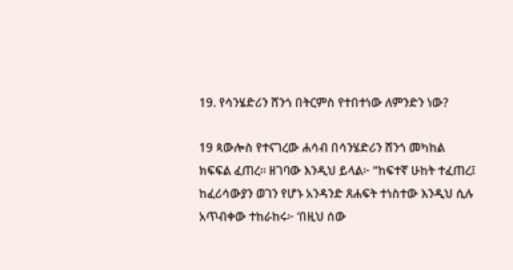19. የሳንሄድሪን ሸንጎ በትርምስ የተበተነው ለምንድን ነው?

19 ጳውሎስ የተናገረው ሐሳብ በሳንሄድሪን ሸንጎ መካከል ክፍፍል ፈጠረ። ዘገባው እንዲህ ይላል፦ “ከፍተኛ ሁከት ተፈጠረ፤ ከፈሪሳውያን ወገን የሆኑ አንዳንድ ጸሐፍት ተነስተው እንዲህ ሲሉ አጥብቀው ተከራከሩ፦ ‘በዚህ ሰው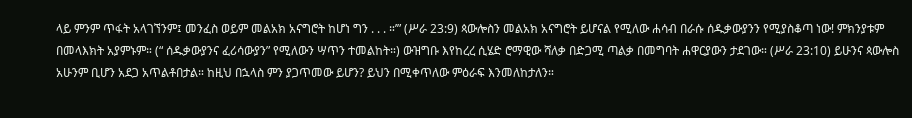ላይ ምንም ጥፋት አላገኘንም፤ መንፈስ ወይም መልአክ አናግሮት ከሆነ ግን . . . ።’” (ሥራ 23:9) ጳውሎስን መልአክ አናግሮት ይሆናል የሚለው ሐሳብ በራሱ ሰዱቃውያንን የሚያስቆጣ ነው! ምክንያቱም በመላእክት አያምኑም። (“ ሰዱቃውያንና ፈሪሳውያን” የሚለውን ሣጥን ተመልከት።) ውዝግቡ እየከረረ ሲሄድ ሮማዊው ሻለቃ በድጋሚ ጣልቃ በመግባት ሐዋርያውን ታደገው። (ሥራ 23:10) ይሁንና ጳውሎስ አሁንም ቢሆን አደጋ አጥልቶበታል። ከዚህ በኋላስ ምን ያጋጥመው ይሆን? ይህን በሚቀጥለው ምዕራፍ እንመለከታለን።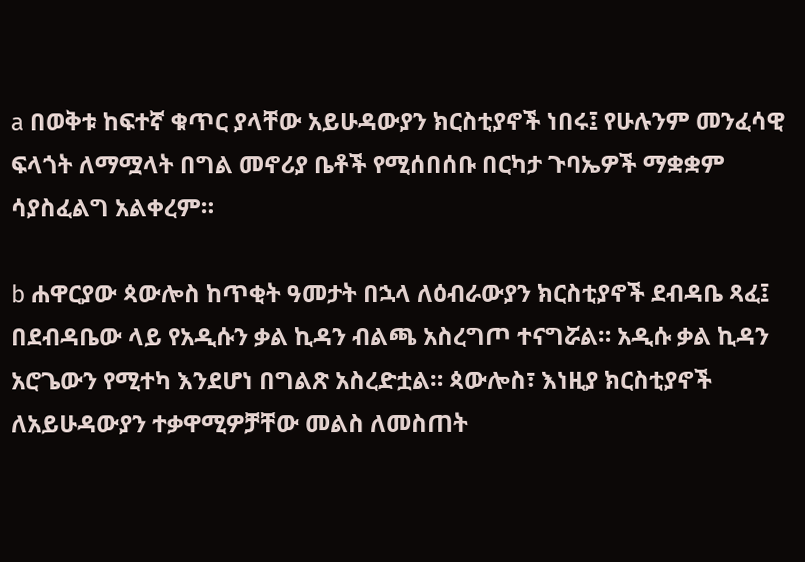a በወቅቱ ከፍተኛ ቁጥር ያላቸው አይሁዳውያን ክርስቲያኖች ነበሩ፤ የሁሉንም መንፈሳዊ ፍላጎት ለማሟላት በግል መኖሪያ ቤቶች የሚሰበሰቡ በርካታ ጉባኤዎች ማቋቋም ሳያስፈልግ አልቀረም።

b ሐዋርያው ጳውሎስ ከጥቂት ዓመታት በኋላ ለዕብራውያን ክርስቲያኖች ደብዳቤ ጻፈ፤ በደብዳቤው ላይ የአዲሱን ቃል ኪዳን ብልጫ አስረግጦ ተናግሯል። አዲሱ ቃል ኪዳን አሮጌውን የሚተካ እንደሆነ በግልጽ አስረድቷል። ጳውሎስ፣ እነዚያ ክርስቲያኖች ለአይሁዳውያን ተቃዋሚዎቻቸው መልስ ለመስጠት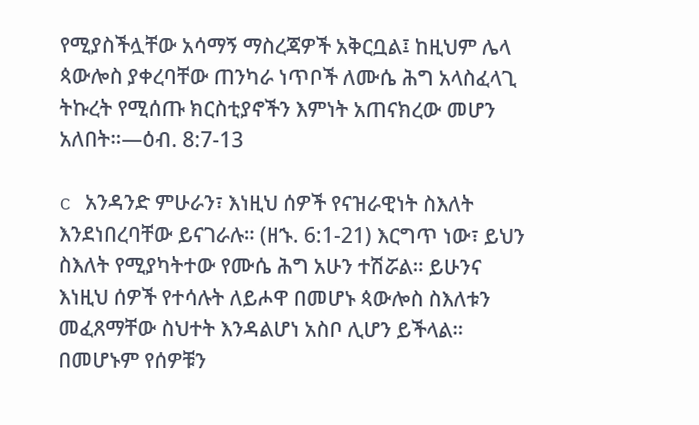የሚያስችሏቸው አሳማኝ ማስረጃዎች አቅርቧል፤ ከዚህም ሌላ ጳውሎስ ያቀረባቸው ጠንካራ ነጥቦች ለሙሴ ሕግ አላስፈላጊ ትኩረት የሚሰጡ ክርስቲያኖችን እምነት አጠናክረው መሆን አለበት።—ዕብ. 8:7-13

c አንዳንድ ምሁራን፣ እነዚህ ሰዎች የናዝራዊነት ስእለት እንደነበረባቸው ይናገራሉ። (ዘኁ. 6:1-21) እርግጥ ነው፣ ይህን ስእለት የሚያካትተው የሙሴ ሕግ አሁን ተሽሯል። ይሁንና እነዚህ ሰዎች የተሳሉት ለይሖዋ በመሆኑ ጳውሎስ ስእለቱን መፈጸማቸው ስህተት እንዳልሆነ አስቦ ሊሆን ይችላል። በመሆኑም የሰዎቹን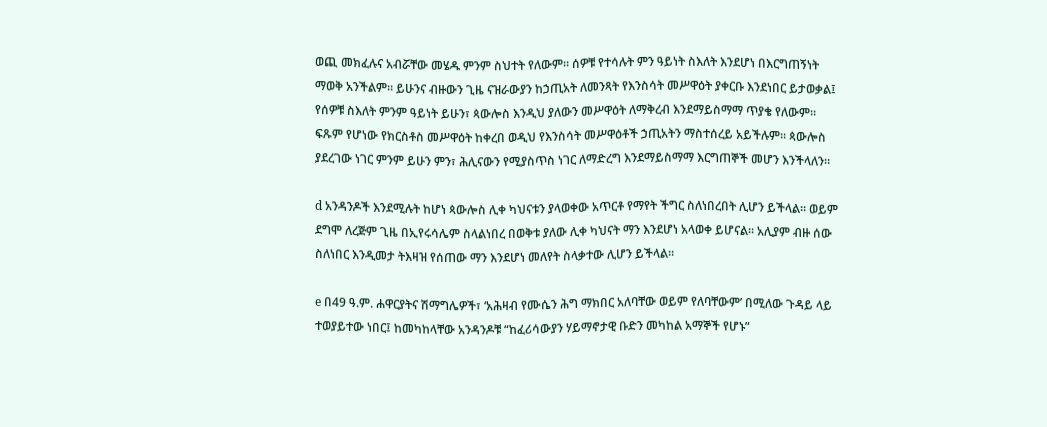ወጪ መክፈሉና አብሯቸው መሄዱ ምንም ስህተት የለውም። ሰዎቹ የተሳሉት ምን ዓይነት ስእለት እንደሆነ በእርግጠኝነት ማወቅ አንችልም። ይሁንና ብዙውን ጊዜ ናዝራውያን ከኃጢአት ለመንጻት የእንስሳት መሥዋዕት ያቀርቡ እንደነበር ይታወቃል፤ የሰዎቹ ስእለት ምንም ዓይነት ይሁን፣ ጳውሎስ እንዲህ ያለውን መሥዋዕት ለማቅረብ እንደማይስማማ ጥያቄ የለውም። ፍጹም የሆነው የክርስቶስ መሥዋዕት ከቀረበ ወዲህ የእንስሳት መሥዋዕቶች ኃጢአትን ማስተሰረይ አይችሉም። ጳውሎስ ያደረገው ነገር ምንም ይሁን ምን፣ ሕሊናውን የሚያስጥስ ነገር ለማድረግ እንደማይስማማ እርግጠኞች መሆን እንችላለን።

d አንዳንዶች እንደሚሉት ከሆነ ጳውሎስ ሊቀ ካህናቱን ያላወቀው አጥርቶ የማየት ችግር ስለነበረበት ሊሆን ይችላል። ወይም ደግሞ ለረጅም ጊዜ በኢየሩሳሌም ስላልነበረ በወቅቱ ያለው ሊቀ ካህናት ማን እንደሆነ አላወቀ ይሆናል። አሊያም ብዙ ሰው ስለነበር እንዲመታ ትእዛዝ የሰጠው ማን እንደሆነ መለየት ስላቃተው ሊሆን ይችላል።

e በ49 ዓ.ም. ሐዋርያትና ሽማግሌዎች፣ ‘አሕዛብ የሙሴን ሕግ ማክበር አለባቸው ወይም የለባቸውም’ በሚለው ጉዳይ ላይ ተወያይተው ነበር፤ ከመካከላቸው አንዳንዶቹ “ከፈሪሳውያን ሃይማኖታዊ ቡድን መካከል አማኞች የሆኑ”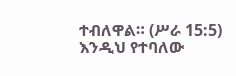ተብለዋል። (ሥራ 15:5) እንዲህ የተባለው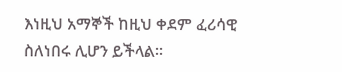እነዚህ አማኞች ከዚህ ቀደም ፈሪሳዊ ስለነበሩ ሊሆን ይችላል።